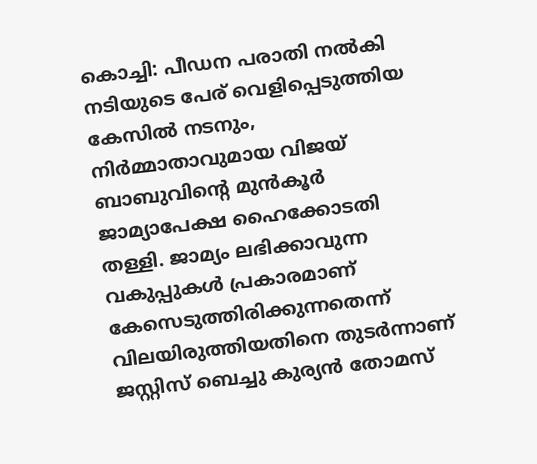കൊച്ചി: പീഡന പരാതി നൽകി നടിയുടെ പേര് വെളിപ്പെടുത്തിയ കേസിൽ നടനും, നിർമ്മാതാവുമായ വിജയ് ബാബുവിന്റെ മുൻകൂർ ജാമ്യാപേക്ഷ ഹൈക്കോടതി തള്ളി. ജാമ്യം ലഭിക്കാവുന്ന വകുപ്പുകൾ പ്രകാരമാണ് കേസെടുത്തിരിക്കുന്നതെന്ന് വിലയിരുത്തിയതിനെ തുടർന്നാണ് ജസ്റ്റിസ് ബെച്ചു കുര്യൻ തോമസ്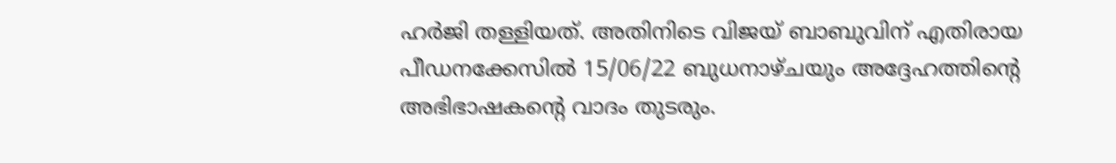ഹർജി തള്ളിയത്. അതിനിടെ വിജയ് ബാബുവിന് എതിരായ പീഡനക്കേസിൽ 15/06/22 ബുധനാഴ്ചയും അദ്ദേഹത്തിന്റെ അഭിഭാഷകന്റെ വാദം തുടരും.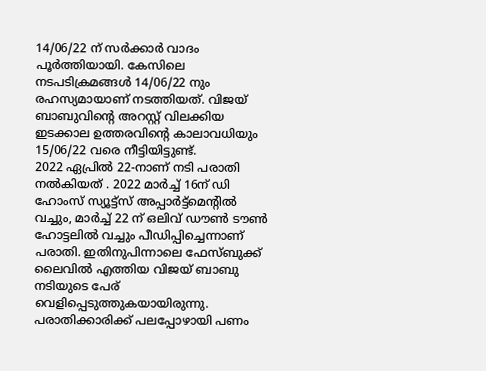14/06/22 ന് സർക്കാർ വാദം പൂർത്തിയായി. കേസിലെ നടപടിക്രമങ്ങൾ 14/06/22 നും രഹസ്യമായാണ് നടത്തിയത്. വിജയ് ബാബുവിന്റെ അറസ്റ്റ് വിലക്കിയ ഇടക്കാല ഉത്തരവിന്റെ കാലാവധിയും 15/06/22 വരെ നീട്ടിയിട്ടുണ്ട്.
2022 ഏപ്രിൽ 22-നാണ് നടി പരാതി നൽകിയത് . 2022 മാർച്ച് 16ന് ഡി ഹോംസ് സ്യൂട്ട്സ് അപ്പാർട്ട്മെന്റിൽ വച്ചും, മാർച്ച് 22 ന് ഒലിവ് ഡൗൺ ടൗൺ ഹോട്ടലിൽ വച്ചും പീഡിപ്പിച്ചെന്നാണ് പരാതി. ഇതിനുപിന്നാലെ ഫേസ്ബുക്ക് ലൈവിൽ എത്തിയ വിജയ് ബാബു നടിയുടെ പേര് വെളിപ്പെടുത്തുകയായിരുന്നു. പരാതിക്കാരിക്ക് പലപ്പോഴായി പണം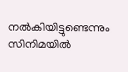നൽകിയിട്ടുണ്ടെന്നും സിനിമയിൽ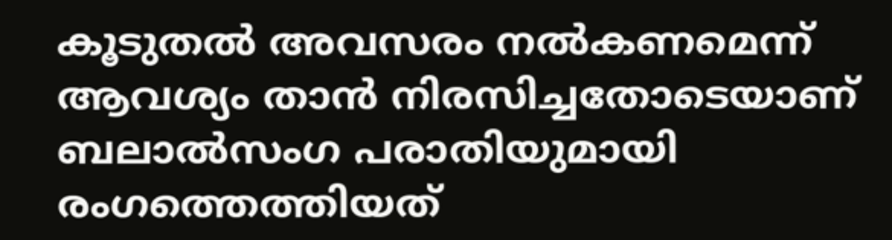കൂടുതൽ അവസരം നൽകണമെന്ന് ആവശ്യം താൻ നിരസിച്ചതോടെയാണ് ബലാൽസംഗ പരാതിയുമായി രംഗത്തെത്തിയത്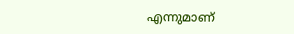എന്നുമാണ്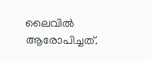ലൈവിൽ ആരോപിച്ചത്.